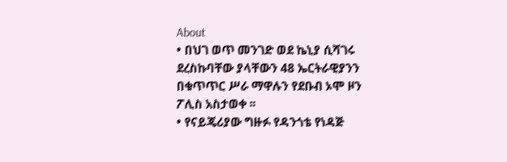About
• በህገ ወጥ መንገድ ወደ ኬኒያ ሲሻገሩ ደረስኩባቸው ያላቸውን 48 ኤርትራዊያንን በቁጥጥር ሥራ ማዋሉን የደቡብ ኦሞ ዞን ፖሊስ አስታወቀ ፡፡
• የናይጄሪያው ግዙፉ የዳንጎቴ የነዳጅ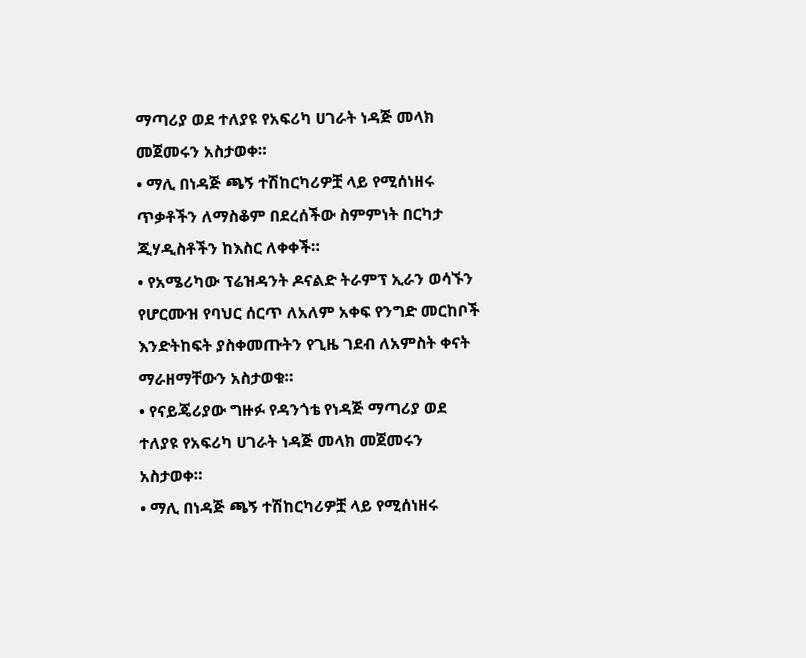ማጣሪያ ወደ ተለያዩ የአፍሪካ ሀገራት ነዳጅ መላክ መጀመሩን አስታወቀ።
• ማሊ በነዳጅ ጫኝ ተሽከርካሪዎቿ ላይ የሚሰነዘሩ ጥቃቶችን ለማስቆም በደረሰችው ስምምነት በርካታ ጂሃዲስቶችን ከእስር ለቀቀች።
• የአሜሪካው ፕሬዝዳንት ዶናልድ ትራምፕ ኢራን ወሳኙን የሆርሙዝ የባህር ሰርጥ ለአለም አቀፍ የንግድ መርከቦች እንድትከፍት ያስቀመጡትን የጊዜ ገደብ ለአምስት ቀናት ማራዘማቸውን አስታወቁ።
• የናይጄሪያው ግዙፉ የዳንጎቴ የነዳጅ ማጣሪያ ወደ ተለያዩ የአፍሪካ ሀገራት ነዳጅ መላክ መጀመሩን አስታወቀ።
• ማሊ በነዳጅ ጫኝ ተሽከርካሪዎቿ ላይ የሚሰነዘሩ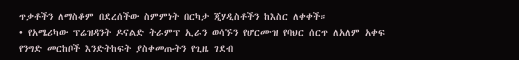ጥቃቶችን ለማስቆም በደረሰችው ስምምነት በርካታ ጂሃዲስቶችን ከእስር ለቀቀች።
• የአሜሪካው ፕሬዝዳንት ዶናልድ ትራምፕ ኢራን ወሳኙን የሆርሙዝ የባህር ሰርጥ ለአለም አቀፍ የንግድ መርከቦች እንድትከፍት ያስቀመጡትን የጊዜ ገደብ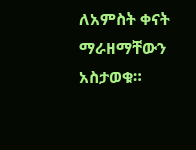ለአምስት ቀናት ማራዘማቸውን አስታወቁ።